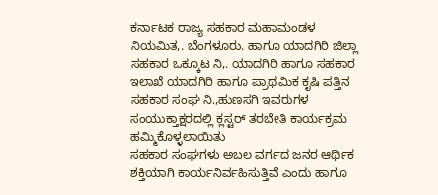ಕರ್ನಾಟಕ ರಾಜ್ಯ ಸಹಕಾರ ಮಹಾಮಂಡಳ ನಿಯಮಿತ,. ಬೆಂಗಳೂರು. ಹಾಗೂ ಯಾದಗಿರಿ ಜಿಲ್ಲಾ ಸಹಕಾರ ಒಕ್ಕೂಟ ನಿ,. ಯಾದಗಿರಿ ಹಾಗೂ ಸಹಕಾರ ಇಲಾಖೆ ಯಾದಗಿರಿ ಹಾಗೂ ಪ್ರಾಥಮಿಕ ಕೃಷಿ ಪತ್ತಿನ ಸಹಕಾರ ಸಂಘ ನಿ.,ಹುಣಸಗಿ ಇವರುಗಳ ಸಂಯುಕ್ತಾಕ್ಷರದಲ್ಲಿ ಕ್ಲಸ್ಟರ್ ತರಬೇತಿ ಕಾರ್ಯಕ್ರಮ ಹಮ್ಮಿಕೊಳ್ಳಲಾಯಿತು
ಸಹಕಾರ ಸಂಘಗಳು ಅಬಲ ವರ್ಗದ ಜನರ ಆರ್ಥಿಕ ಶಕ್ತಿಯಾಗಿ ಕಾರ್ಯನಿರ್ವಹಿಸುತ್ತಿವೆ ಎಂದು ಹಾಗೂ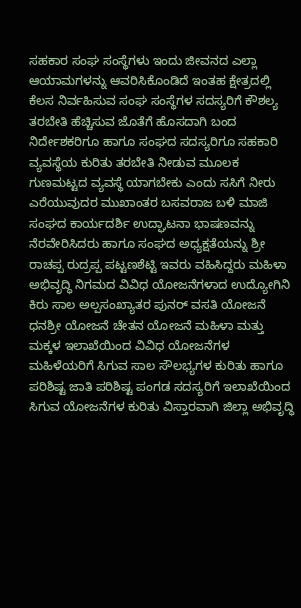ಸಹಕಾರ ಸಂಘ ಸಂಸ್ಥೆಗಳು ಇಂದು ಜೀವನದ ಎಲ್ಲಾ ಆಯಾಮಗಳನ್ನು ಆವರಿಸಿಕೊಂಡಿದೆ ಇಂತಹ ಕ್ಷೇತ್ರದಲ್ಲಿ ಕೆಲಸ ನಿರ್ವಹಿಸುವ ಸಂಘ ಸಂಸ್ಥೆಗಳ ಸದಸ್ಯರಿಗೆ ಕೌಶಲ್ಯ ತರಬೇತಿ ಹೆಚ್ಚಿಸುವ ಜೊತೆಗೆ ಹೊಸದಾಗಿ ಬಂದ ನಿರ್ದೇಶಕರಿಗೂ ಹಾಗೂ ಸಂಘದ ಸದಸ್ಯರಿಗೂ ಸಹಕಾರಿ ವ್ಯವಸ್ಥೆಯ ಕುರಿತು ತರಬೇತಿ ನೀಡುವ ಮೂಲಕ ಗುಣಮಟ್ಟದ ವ್ಯವಸ್ಥೆ ಯಾಗಬೇಕು ಎಂದು ಸಸಿಗೆ ನೀರು ಎರೆಯುವುದರ ಮುಖಾಂತರ ಬಸವರಾಜ ಬಳಿ ಮಾಜಿ ಸಂಘದ ಕಾರ್ಯದರ್ಶಿ ಉದ್ಘಾಟನಾ ಭಾಷಣವನ್ನು ನೆರವೇರಿಸಿದರು ಹಾಗೂ ಸಂಘದ ಅಧ್ಯಕ್ಷತೆಯನ್ನು ಶ್ರೀ ರಾಚಪ್ಪ ರುದ್ರಪ್ಪ ಪಟ್ಟಣಶೆಟ್ಟಿ ಇವರು ವಹಿಸಿದ್ದರು ಮಹಿಳಾ ಅಭಿವೃದ್ಧಿ ನಿಗಮದ ವಿವಿಧ ಯೋಜನೆಗಳಾದ ಉದ್ಯೋಗಿನಿ ಕಿರು ಸಾಲ ಅಲ್ಪಸಂಖ್ಯಾತರ ಪುನರ್ ವಸತಿ ಯೋಜನೆ ಧನಶ್ರೀ ಯೋಜನೆ ಚೇತನ ಯೋಜನೆ ಮಹಿಳಾ ಮತ್ತು ಮಕ್ಕಳ ಇಲಾಖೆಯಿಂದ ವಿವಿಧ ಯೋಜನೆಗಳ ಮಹಿಳೆಯರಿಗೆ ಸಿಗುವ ಸಾಲ ಸೌಲಭ್ಯಗಳ ಕುರಿತು ಹಾಗೂ ಪರಿಶಿಷ್ಟ ಜಾತಿ ಪರಿಶಿಷ್ಟ ಪಂಗಡ ಸದಸ್ಯರಿಗೆ ಇಲಾಖೆಯಿಂದ ಸಿಗುವ ಯೋಜನೆಗಳ ಕುರಿತು ವಿಸ್ತಾರವಾಗಿ ಜಿಲ್ಲಾ ಅಭಿವೃದ್ಧಿ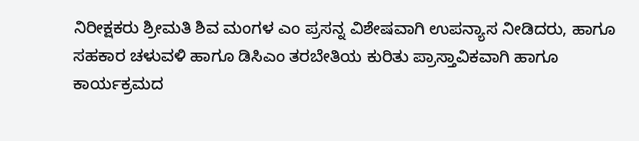ನಿರೀಕ್ಷಕರು ಶ್ರೀಮತಿ ಶಿವ ಮಂಗಳ ಎಂ ಪ್ರಸನ್ನ ವಿಶೇಷವಾಗಿ ಉಪನ್ಯಾಸ ನೀಡಿದರು, ಹಾಗೂ ಸಹಕಾರ ಚಳುವಳಿ ಹಾಗೂ ಡಿಸಿಎಂ ತರಬೇತಿಯ ಕುರಿತು ಪ್ರಾಸ್ತಾವಿಕವಾಗಿ ಹಾಗೂ ಕಾರ್ಯಕ್ರಮದ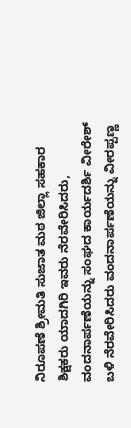ನಿರೂಪಣೆ ಶ್ರೀಮತಿ ಸುಜಾತ ಮಠ ಜಿಲ್ಲಾ ಸಹಕಾರ ಶಿಕ್ಷಕರು ಯಾದಗಿರಿ ಇವರು ನೆರವೇರಿಸಿದರು, ವಂದನಾರ್ಪಣೆಯನ್ನು ಸಂಘದ ಕಾರ್ಯದರ್ಶಿ ವೀರೇಶ್ ಬಳಿ ನೆರವೇರಿಸಿದರು ವಂದನಾರ್ಪಣೆಯನ್ನು ವೀರಪ್ಪಣ್ಣ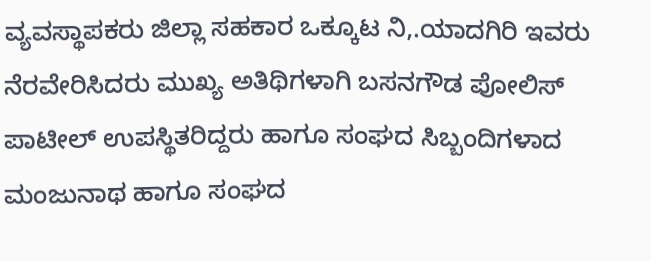ವ್ಯವಸ್ಥಾಪಕರು ಜಿಲ್ಲಾ ಸಹಕಾರ ಒಕ್ಕೂಟ ನಿ,.ಯಾದಗಿರಿ ಇವರು ನೆರವೇರಿಸಿದರು ಮುಖ್ಯ ಅತಿಥಿಗಳಾಗಿ ಬಸನಗೌಡ ಪೋಲಿಸ್ ಪಾಟೀಲ್ ಉಪಸ್ಥಿತರಿದ್ದರು ಹಾಗೂ ಸಂಘದ ಸಿಬ್ಬಂದಿಗಳಾದ ಮಂಜುನಾಥ ಹಾಗೂ ಸಂಘದ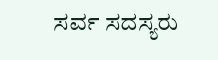ಸರ್ವ ಸದಸ್ಯರು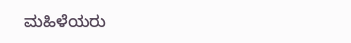ಮಹಿಳೆಯರು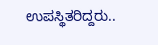ಉಪಸ್ಥಿತರಿದ್ದರು..